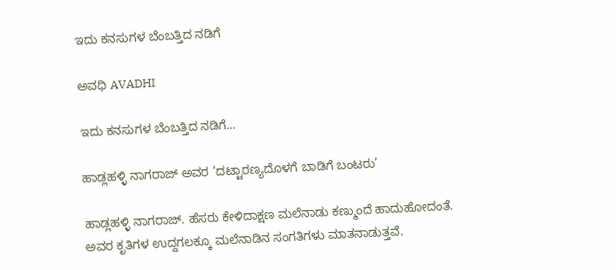ಇದು ಕನಸುಗಳ ಬೆಂಬತ್ತಿದ ನಡಿಗೆ‍

ಅವಧಿ AVADHI

ಇದು ಕನಸುಗಳ ಬೆಂಬತ್ತಿದ ನಡಿಗೆ...

ಹಾಡ್ಲಹಳ್ಳಿ ನಾಗರಾಜ್ ಅವರ ‘ದಟ್ಟಾರಣ್ಯದೊಳಗೆ ಬಾಡಿಗೆ ಬಂಟರು’

ಹಾಡ್ಲಹಳ್ಳಿ ನಾಗರಾಜ್. ಹೆಸರು ಕೇಳಿದಾಕ್ಷಣ ಮಲೆನಾಡು ಕಣ್ಮುಂದೆ ಹಾದುಹೋದಂತೆ. ಅವರ ಕೃತಿಗಳ ಉದ್ದಗಲಕ್ಕೂ ಮಲೆನಾಡಿನ ಸಂಗತಿಗಳು ಮಾತನಾಡುತ್ತವೆ.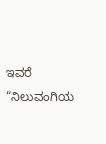ಇವರೆ “ನಿಲುವಂಗಿಯ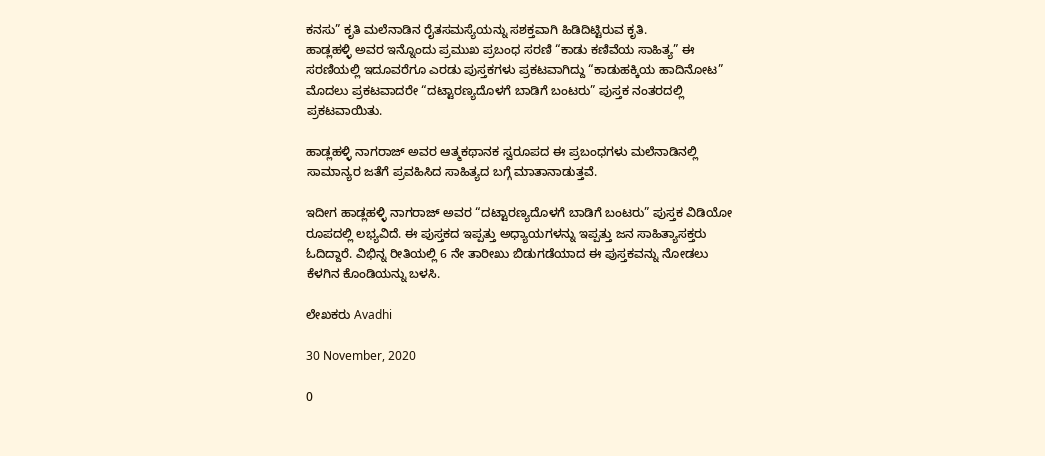ಕನಸು” ಕೃತಿ ಮಲೆನಾಡಿನ ರೈತಸಮಸ್ಯೆಯನ್ನು ಸಶಕ್ತವಾಗಿ ಹಿಡಿದಿಟ್ಟಿರುವ ಕೃತಿ.
ಹಾಡ್ಲಹಳ್ಳಿ ಅವರ ಇನ್ನೊಂದು ಪ್ರಮುಖ ಪ್ರಬಂಧ ಸರಣಿ “ಕಾಡು ಕಣಿವೆಯ ಸಾಹಿತ್ಯ” ಈ ಸರಣಿಯಲ್ಲಿ ಇದೂವರೆಗೂ ಎರಡು ಪುಸ್ತಕಗಳು ಪ್ರಕಟವಾಗಿದ್ದು “ಕಾಡುಹಕ್ಕಿಯ ಹಾದಿನೋಟ” ಮೊದಲು ಪ್ರಕಟವಾದರೇ “ದಟ್ಟಾರಣ್ಯದೊಳಗೆ ಬಾಡಿಗೆ ಬಂಟರು” ಪುಸ್ತಕ ನಂತರದಲ್ಲಿ ಪ್ರಕಟವಾಯಿತು.

ಹಾಡ್ಲಹಳ್ಳಿ ನಾಗರಾಜ್ ಅವರ ಆತ್ಮಕಥಾನಕ ಸ್ವರೂಪದ ಈ ಪ್ರಬಂಧಗಳು ಮಲೆನಾಡಿನಲ್ಲಿ ಸಾಮಾನ್ಯರ ಜತೆಗೆ ಪ್ರವಹಿಸಿದ ಸಾಹಿತ್ಯದ ಬಗ್ಗೆ ಮಾತಾನಾಡುತ್ತವೆ.

ಇದೀಗ ಹಾಡ್ಲಹಳ್ಳಿ ನಾಗರಾಜ್ ಅವರ “ದಟ್ಟಾರಣ್ಯದೊಳಗೆ ಬಾಡಿಗೆ ಬಂಟರು” ಪುಸ್ತಕ ವಿಡಿಯೋ ರೂಪದಲ್ಲಿ ಲಭ್ಯವಿದೆ. ಈ ಪುಸ್ತಕದ ಇಪ್ಪತ್ತು ಅಧ್ಯಾಯಗಳನ್ನು ಇಪ್ಪತ್ತು ಜನ ಸಾಹಿತ್ಯಾಸಕ್ತರು ಓದಿದ್ದಾರೆ. ವಿಭಿನ್ನ ರೀತಿಯಲ್ಲಿ 6 ನೇ ತಾರೀಖು ಬಿಡುಗಡೆಯಾದ ಈ ಪುಸ್ತಕವನ್ನು ನೋಡಲು ಕೆಳಗಿನ ಕೊಂಡಿಯನ್ನು ಬಳಸಿ.

ಲೇಖಕರು Avadhi

30 November, 2020

0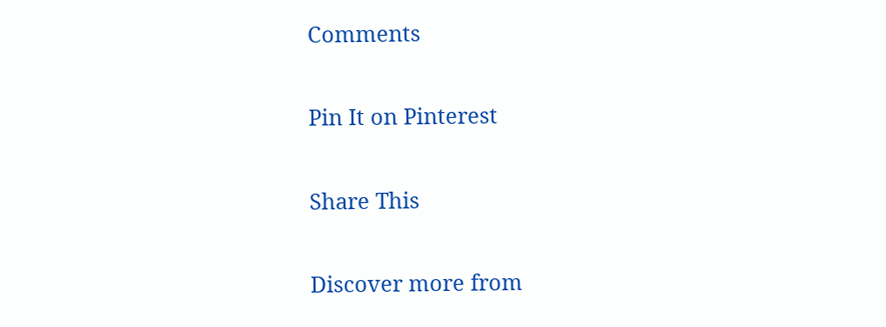Comments

Pin It on Pinterest

Share This

Discover more from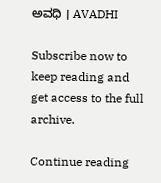ಅವಧಿ । AVADHI

Subscribe now to keep reading and get access to the full archive.

Continue reading